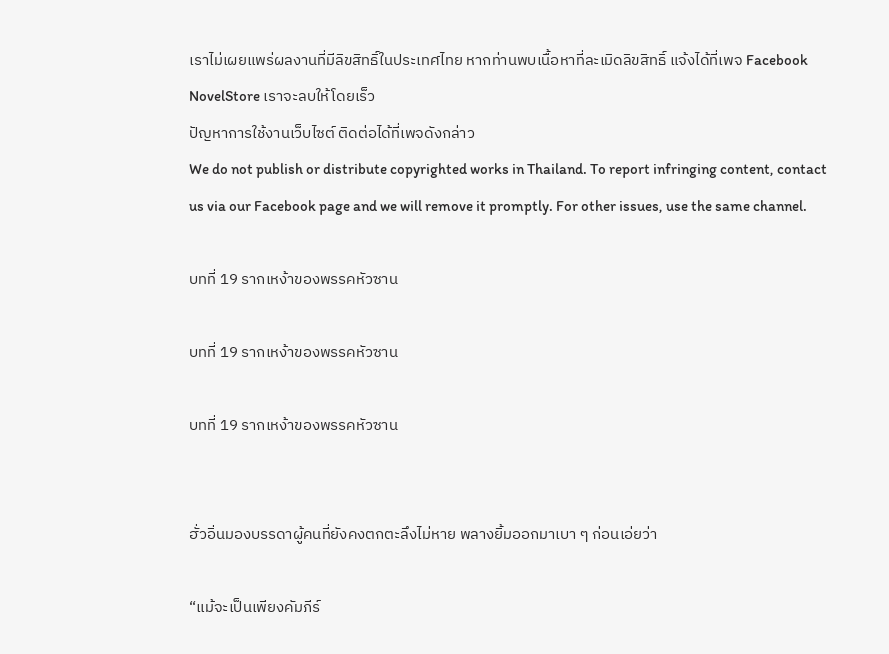เราไม่เผยแพร่ผลงานที่มีลิขสิทธิ์ในประเทศไทย หากท่านพบเนื้อหาที่ละเมิดลิขสิทธิ์ แจ้งได้ที่เพจ Facebook NovelStore เราจะลบให้โดยเร็ว
ปัญหาการใช้งานเว็บไซต์ ติดต่อได้ที่เพจดังกล่าว
We do not publish or distribute copyrighted works in Thailand. To report infringing content, contact us via our Facebook page and we will remove it promptly. For other issues, use the same channel.

บทที่ 19 รากเหง้าของพรรคหัวซาน

บทที่ 19 รากเหง้าของพรรคหัวซาน

บทที่ 19 รากเหง้าของพรรคหัวซาน


ฮั่วอิ่นมองบรรดาผู้คนที่ยังคงตกตะลึงไม่หาย พลางยิ้มออกมาเบา ๆ ก่อนเอ่ยว่า

“แม้จะเป็นเพียงคัมภีร์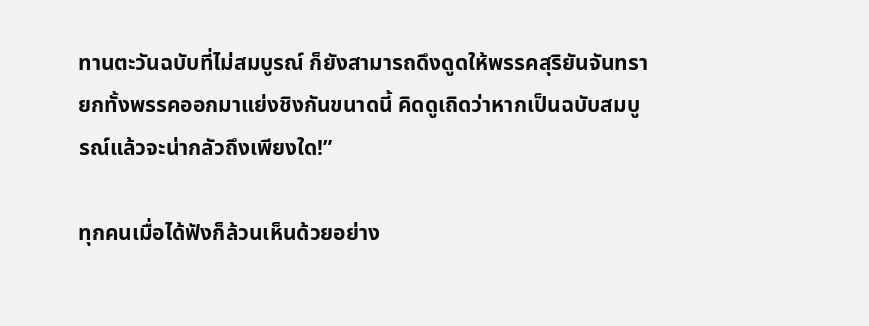ทานตะวันฉบับที่ไม่สมบูรณ์ ก็ยังสามารถดึงดูดให้พรรคสุริยันจันทรายกทั้งพรรคออกมาแย่งชิงกันขนาดนี้ คิดดูเถิดว่าหากเป็นฉบับสมบูรณ์แล้วจะน่ากลัวถึงเพียงใด!”

ทุกคนเมื่อได้ฟังก็ล้วนเห็นด้วยอย่าง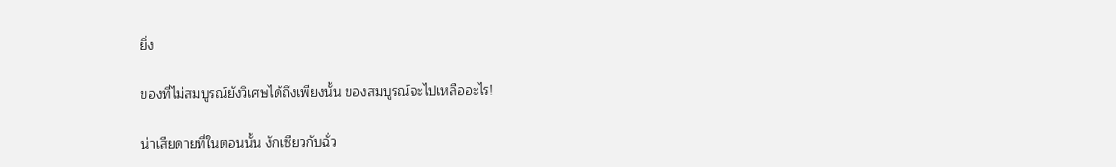ยิ่ง

ของที่ไม่สมบูรณ์ยังวิเศษได้ถึงเพียงนั้น ของสมบูรณ์จะไปเหลืออะไร!

น่าเสียดายที่ในตอนนั้น งักเซียวกับฉั่ว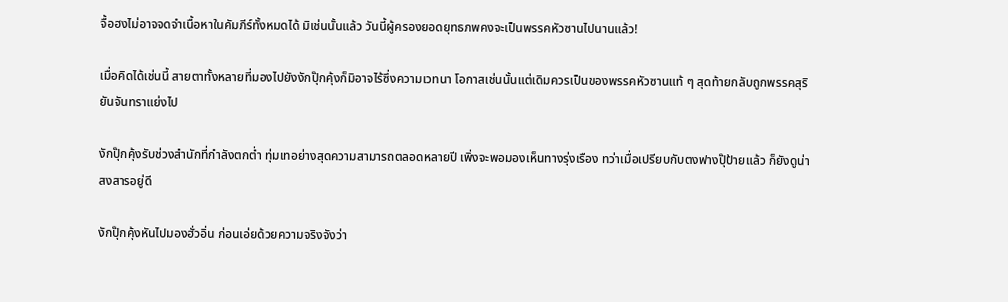จื้อฮงไม่อาจจดจำเนื้อหาในคัมภีร์ทั้งหมดได้ มิเช่นนั้นแล้ว วันนี้ผู้ครองยอดยุทธภพคงจะเป็นพรรคหัวซานไปนานแล้ว!

เมื่อคิดได้เช่นนี้ สายตาทั้งหลายที่มองไปยังงักปุ๊กคุ้งก็มิอาจไร้ซึ่งความเวทนา โอกาสเช่นนั้นแต่เดิมควรเป็นของพรรคหัวซานแท้ ๆ สุดท้ายกลับถูกพรรคสุริยันจันทราแย่งไป

งักปุ๊กคุ้งรับช่วงสำนักที่กำลังตกต่ำ ทุ่มเทอย่างสุดความสามารถตลอดหลายปี เพิ่งจะพอมองเห็นทางรุ่งเรือง ทว่าเมื่อเปรียบกับตงฟางปุ๊ป้ายแล้ว ก็ยังดูน่าสงสารอยู่ดี

งักปุ๊กคุ้งหันไปมองฮั่วอิ่น ก่อนเอ่ยด้วยความจริงจังว่า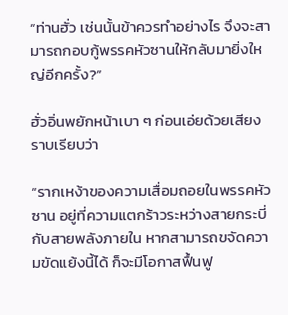“ท่านฮั่ว เช่นนั้นข้าควรทำอย่างไร จึงจะสามารถกอบกู้พรรคหัวซานให้กลับมายิ่งใหญ่อีกครั้ง?”

ฮั่วอิ่นพยักหน้าเบา ๆ ก่อนเอ่ยด้วยเสียงราบเรียบว่า

“รากเหง้าของความเสื่อมถอยในพรรคหัวซาน อยู่ที่ความแตกร้าวระหว่างสายกระบี่กับสายพลังภายใน หากสามารถขจัดความขัดแย้งนี้ได้ ก็จะมีโอกาสฟื้นฟู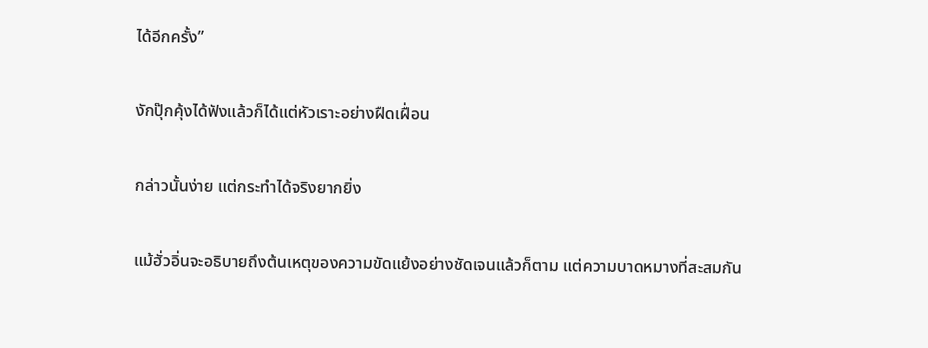ได้อีกครั้ง”

งักปุ๊กคุ้งได้ฟังแล้วก็ได้แต่หัวเราะอย่างฝืดเฝื่อน

กล่าวนั้นง่าย แต่กระทำได้จริงยากยิ่ง

แม้ฮั่วอิ่นจะอธิบายถึงต้นเหตุของความขัดแย้งอย่างชัดเจนแล้วก็ตาม แต่ความบาดหมางที่สะสมกัน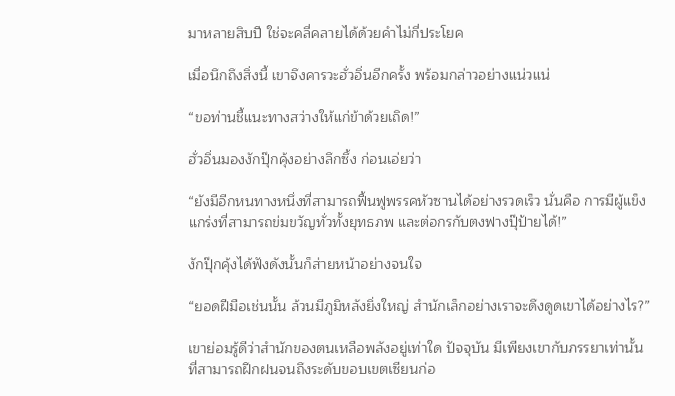มาหลายสิบปี ใช่จะคลี่คลายได้ด้วยคำไม่กี่ประโยค

เมื่อนึกถึงสิ่งนี้ เขาจึงคารวะฮั่วอิ่นอีกครั้ง พร้อมกล่าวอย่างแน่วแน่

“ขอท่านชี้แนะทางสว่างให้แก่ข้าด้วยเถิด!”

ฮั่วอิ่นมองงักปุ๊กคุ้งอย่างลึกซึ้ง ก่อนเอ่ยว่า

“ยังมีอีกหนทางหนึ่งที่สามารถฟื้นฟูพรรคหัวซานได้อย่างรวดเร็ว นั่นคือ การมีผู้แข็งแกร่งที่สามารถข่มขวัญทั่วทั้งยุทธภพ และต่อกรกับตงฟางปุ๊ป้ายได้!”

งักปุ๊กคุ้งได้ฟังดังนั้นก็ส่ายหน้าอย่างจนใจ

“ยอดฝีมือเช่นนั้น ล้วนมีภูมิหลังยิ่งใหญ่ สำนักเล็กอย่างเราจะดึงดูดเขาได้อย่างไร?”

เขาย่อมรู้ดีว่าสำนักของตนเหลือพลังอยู่เท่าใด ปัจจุบัน มีเพียงเขากับภรรยาเท่านั้นที่สามารถฝึกฝนจนถึงระดับขอบเขตเซียนก่อ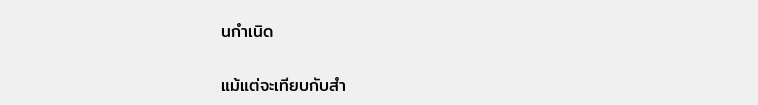นกำเนิด

แม้แต่จะเทียบกับสำ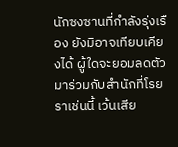นักซงซานที่กำลังรุ่งเรือง ยังมิอาจเทียบเคียงได้ ผู้ใดจะยอมลดตัวมาร่วมกับสำนักที่โรยราเช่นนี้ เว้นเสีย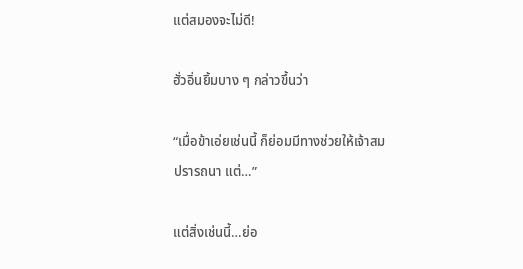แต่สมองจะไม่ดี!

ฮั่วอิ่นยิ้มบาง ๆ กล่าวขึ้นว่า

“เมื่อข้าเอ่ยเช่นนี้ ก็ย่อมมีทางช่วยให้เจ้าสมปรารถนา แต่…”

แต่สิ่งเช่นนี้…ย่อ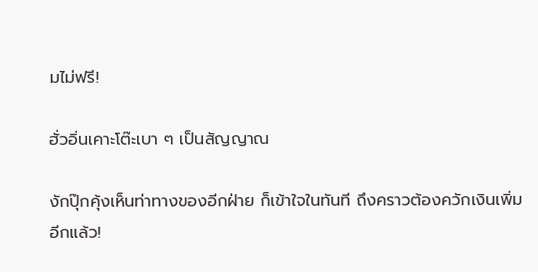มไม่ฟรี!

ฮั่วอิ่นเคาะโต๊ะเบา ๆ เป็นสัญญาณ

งักปุ๊กคุ้งเห็นท่าทางของอีกฝ่าย ก็เข้าใจในทันที ถึงคราวต้องควักเงินเพิ่มอีกแล้ว!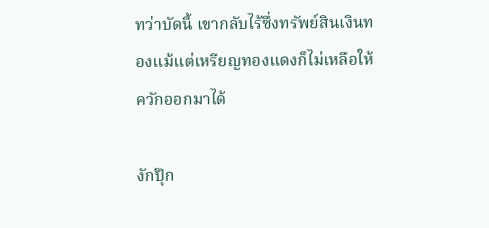ทว่าบัดนี้ เขากลับไร้ซึ่งทรัพย์สินเงินทองแม้แต่เหรียญทองแดงก็ไม่เหลือให้ควักออกมาได้

งักปุ๊ก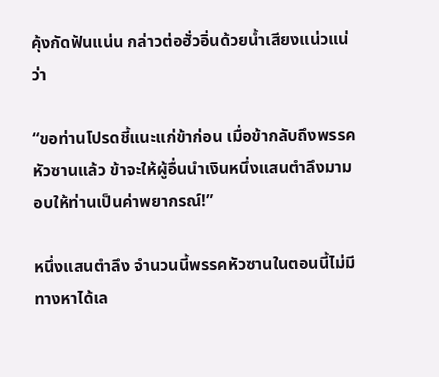คุ้งกัดฟันแน่น กล่าวต่อฮั่วอิ่นด้วยน้ำเสียงแน่วแน่ว่า

“ขอท่านโปรดชี้แนะแก่ข้าก่อน เมื่อข้ากลับถึงพรรคหัวซานแล้ว ข้าจะให้ผู้อื่นนำเงินหนึ่งแสนตำลึงมามอบให้ท่านเป็นค่าพยากรณ์!”

หนึ่งแสนตำลึง จำนวนนี้พรรคหัวซานในตอนนี้ไม่มีทางหาได้เล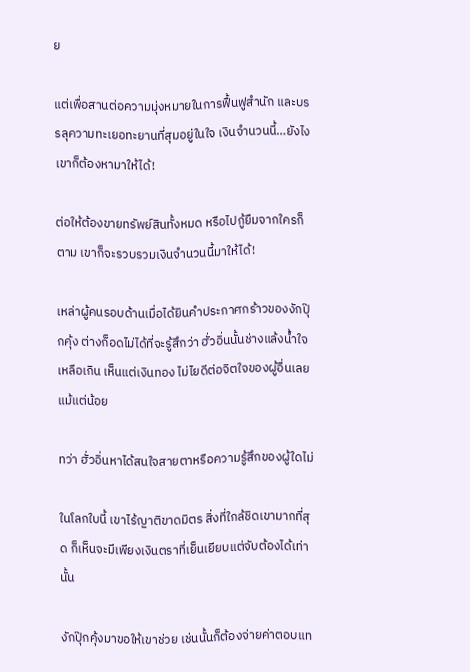ย

แต่เพื่อสานต่อความมุ่งหมายในการฟื้นฟูสำนัก และบรรลุความทะเยอทะยานที่สุมอยู่ในใจ เงินจำนวนนี้…ยังไงเขาก็ต้องหามาให้ได้!

ต่อให้ต้องขายทรัพย์สินทั้งหมด หรือไปกู้ยืมจากใครก็ตาม เขาก็จะรวบรวมเงินจำนวนนี้มาให้ได้!

เหล่าผู้คนรอบด้านเมื่อได้ยินคำประกาศกร้าวของงักปุ๊กคุ้ง ต่างก็อดไม่ได้ที่จะรู้สึกว่า ฮั่วอิ่นนั้นช่างแล้งน้ำใจเหลือเกิน เห็นแต่เงินทอง ไม่ไยดีต่อจิตใจของผู้อื่นเลยแม้แต่น้อย

ทว่า ฮั่วอิ่นหาได้สนใจสายตาหรือความรู้สึกของผู้ใดไม่

ในโลกใบนี้ เขาไร้ญาติขาดมิตร สิ่งที่ใกล้ชิดเขามากที่สุด ก็เห็นจะมีเพียงเงินตราที่เย็นเยียบแต่จับต้องได้เท่านั้น

งักปุ๊กคุ้งมาขอให้เขาช่วย เช่นนั้นก็ต้องจ่ายค่าตอบแท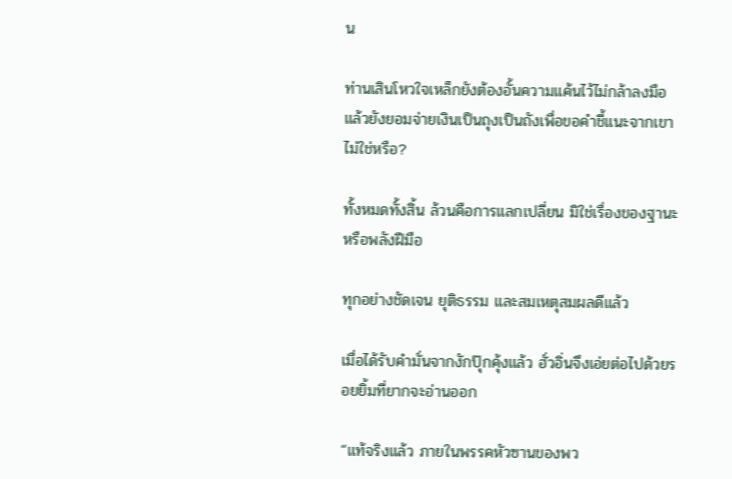น

ท่านเสินโหวใจเหล็กยังต้องอั้นความแค้นไว้ไม่กล้าลงมือ แล้วยังยอมจ่ายเงินเป็นถุงเป็นถังเพื่อขอคำชี้แนะจากเขาไม่ใช่หรือ?

ทั้งหมดทั้งสิ้น ล้วนคือการแลกเปลี่ยน มิใช่เรื่องของฐานะ หรือพลังฝีมือ

ทุกอย่างชัดเจน ยุติธรรม และสมเหตุสมผลดีแล้ว

เมื่อได้รับคำมั่นจากงักปุ๊กคุ้งแล้ว ฮั่วอิ่นจึงเอ่ยต่อไปด้วยรอยยิ้มที่ยากจะอ่านออก

“แท้จริงแล้ว ภายในพรรคหัวซานของพว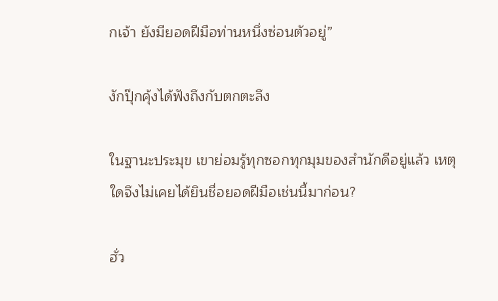กเจ้า ยังมียอดฝีมือท่านหนึ่งซ่อนตัวอยู่”

งักปุ๊กคุ้งได้ฟังถึงกับตกตะลึง

ในฐานะประมุข เขาย่อมรู้ทุกซอกทุกมุมของสำนักดีอยู่แล้ว เหตุใดจึงไม่เคยได้ยินชื่อยอดฝีมือเช่นนี้มาก่อน?

ฮั่ว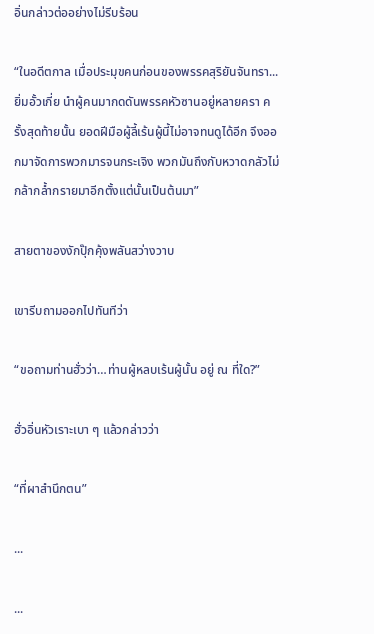อิ่นกล่าวต่ออย่างไม่รีบร้อน

“ในอดีตกาล เมื่อประมุขคนก่อนของพรรคสุริยันจันทรา... ยิ่มอั้วเกี่ย นำผู้คนมากดดันพรรคหัวซานอยู่หลายครา ครั้งสุดท้ายนั้น ยอดฝีมือผู้ลี้เร้นผู้นี้ไม่อาจทนดูได้อีก จึงออกมาจัดการพวกมารจนกระเจิง พวกมันถึงกับหวาดกลัวไม่กล้ากล้ำกรายมาอีกตั้งแต่นั้นเป็นต้นมา”

สายตาของงักปุ๊กคุ้งพลันสว่างวาบ

เขารีบถามออกไปทันทีว่า

“ขอถามท่านฮั่วว่า…ท่านผู้หลบเร้นผู้นั้น อยู่ ณ ที่ใด?”

ฮั่วอิ่นหัวเราะเบา ๆ แล้วกล่าวว่า

“ที่ผาสำนึกตน”

...

...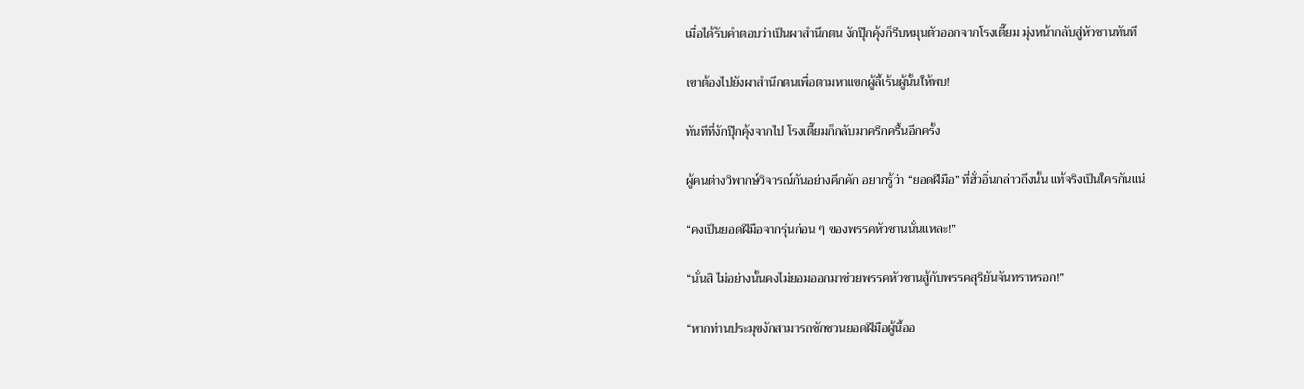เมื่อได้รับคำตอบว่าเป็นผาสำนึกตน งักปุ๊กคุ้งก็รีบหมุนตัวออกจากโรงเตี๊ยม มุ่งหน้ากลับสู่หัวซานทันที

เขาต้องไปยังผาสำนึกตนเพื่อตามหาแขกผู้ลี้เร้นผู้นั้นให้พบ!

ทันทีที่งักปุ๊กคุ้งจากไป โรงเตี๊ยมก็กลับมาครึกครื้นอีกครั้ง

ผู้คนต่างวิพากษ์วิจารณ์กันอย่างคึกคัก อยากรู้ว่า “ยอดฝีมือ” ที่ฮั่วอิ่นกล่าวถึงนั้น แท้จริงเป็นใครกันแน่

“คงเป็นยอดฝีมือจากรุ่นก่อน ๆ ของพรรคหัวซานนั่นแหละ!”

“นั่นสิ ไม่อย่างนั้นคงไม่ยอมออกมาช่วยพรรคหัวซานสู้กับพรรคสุริยันจันทราหรอก!”

“หากท่านประมุขงักสามารถชักชวนยอดฝีมือผู้นี้ออ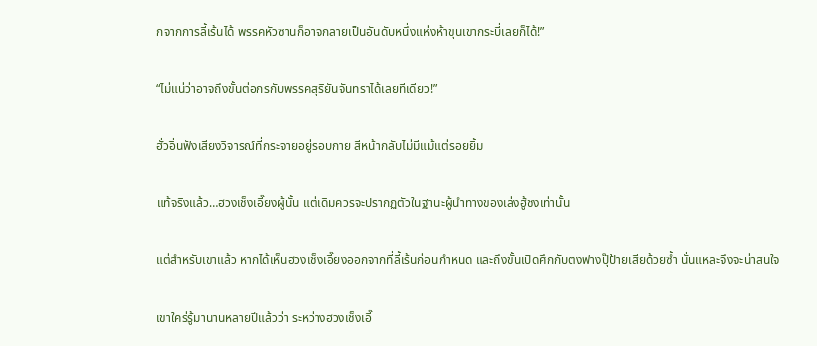กจากการลี้เร้นได้ พรรคหัวซานก็อาจกลายเป็นอันดับหนึ่งแห่งห้าขุนเขากระบี่เลยก็ได้!”

“ไม่แน่ว่าอาจถึงขั้นต่อกรกับพรรคสุริยันจันทราได้เลยทีเดียว!”

ฮั่วอิ่นฟังเสียงวิจารณ์ที่กระจายอยู่รอบกาย สีหน้ากลับไม่มีแม้แต่รอยยิ้ม

แท้จริงแล้ว…ฮวงเช็งเอี๊ยงผู้นั้น แต่เดิมควรจะปรากฏตัวในฐานะผู้นำทางของเล่งฮู้ชงเท่านั้น

แต่สำหรับเขาแล้ว หากได้เห็นฮวงเช็งเอี๊ยงออกจากที่ลี้เร้นก่อนกำหนด และถึงขั้นเปิดศึกกับตงฟางปุ๊ป้ายเสียด้วยซ้ำ นั่นแหละจึงจะน่าสนใจ

เขาใคร่รู้มานานหลายปีแล้วว่า ระหว่างฮวงเช็งเอี๊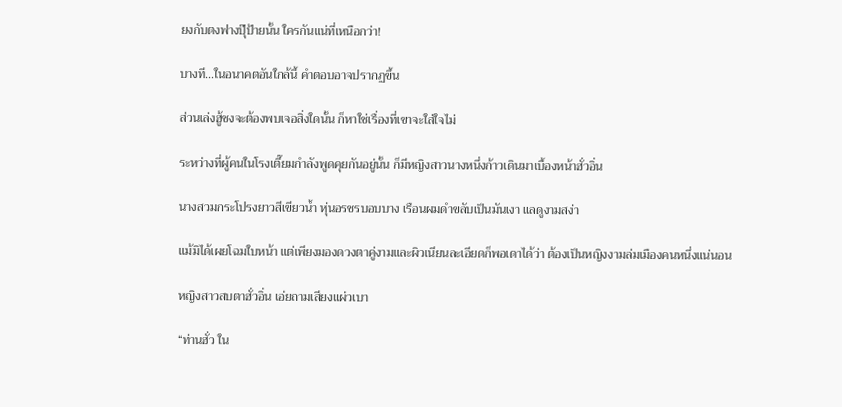ยงกับตงฟางปุ๊ป้ายนั้น ใครกันแน่ที่เหนือกว่า!

บางที…ในอนาคตอันใกล้นี้ คำตอบอาจปรากฏขึ้น

ส่วนเล่งฮู้ชงจะต้องพบเจอสิ่งใดนั้น ก็หาใช่เรื่องที่เขาจะใส่ใจไม่

ระหว่างที่ผู้คนในโรงเตี๊ยมกำลังพูดคุยกันอยู่นั้น ก็มีหญิงสาวนางหนึ่งก้าวเดินมาเบื้องหน้าฮั่วอิ่น

นางสวมกระโปรงยาวสีเขียวน้ำ หุ่นอรชรบอบบาง เรือนผมดำขลับเป็นมันเงา แลดูงามสง่า

แม้มิได้เผยโฉมใบหน้า แต่เพียงมองดวงตาคู่งามและผิวเนียนละเอียดก็พอเดาได้ว่า ต้องเป็นหญิงงามล่มเมืองคนหนึ่งแน่นอน

หญิงสาวสบตาฮั่วอิ่น เอ่ยถามเสียงแผ่วเบา

“ท่านฮั่ว ใน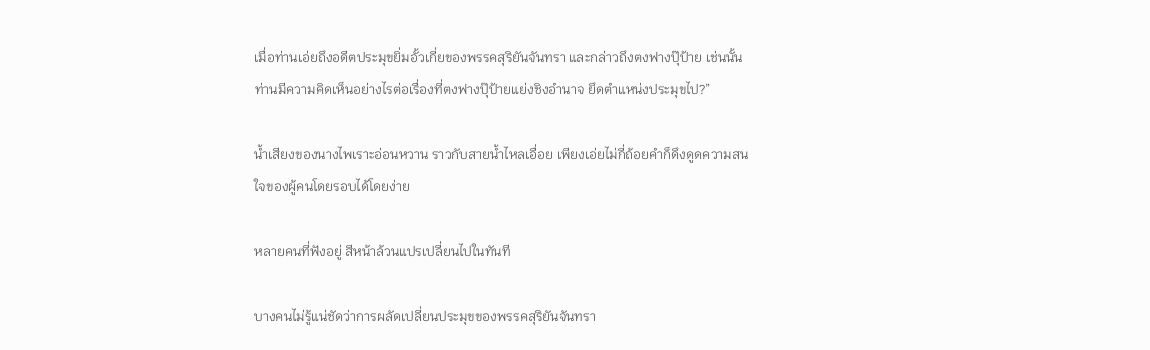เมื่อท่านเอ่ยถึงอดีตประมุขยิ่มอั้วเกี่ยของพรรคสุริยันจันทรา และกล่าวถึงตงฟางปุ๊ป้าย เช่นนั้นท่านมีความคิดเห็นอย่างไรต่อเรื่องที่ตงฟางปุ๊ป้ายแย่งชิงอำนาจ ยึดตำแหน่งประมุขไป?”

น้ำเสียงของนางไพเราะอ่อนหวาน ราวกับสายน้ำไหลเอื่อย เพียงเอ่ยไม่กี่ถ้อยคำก็ดึงดูดความสนใจของผู้คนโดยรอบได้โดยง่าย

หลายคนที่ฟังอยู่ สีหน้าล้วนแปรเปลี่ยนไปในทันที

บางคนไม่รู้แน่ชัดว่าการผลัดเปลี่ยนประมุขของพรรคสุริยันจันทรา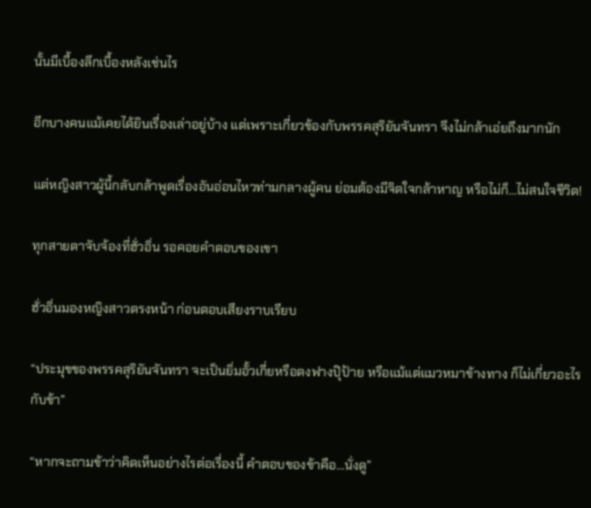นั้นมีเบื้องลึกเบื้องหลังเช่นไร

อีกบางคนแม้เคยได้ยินเรื่องเล่าอยู่บ้าง แต่เพราะเกี่ยวข้องกับพรรคสุริยันจันทรา จึงไม่กล้าเอ่ยถึงมากนัก

แต่หญิงสาวผู้นี้กลับกล้าพูดเรื่องอันอ่อนไหวท่ามกลางผู้คน ย่อมต้องมีจิตใจกล้าหาญ หรือไม่ก็…ไม่สนใจชีวิต!

ทุกสายตาจับจ้องที่ฮั่วอิ่น รอคอยคำตอบของเขา

ฮั่วอิ่นมองหญิงสาวตรงหน้า ก่อนตอบเสียงราบเรียบ

“ประมุขของพรรคสุริยันจันทรา จะเป็นยิ่มอั้วเกี่ยหรือตงฟางปุ๊ป้าย หรือแม้แต่แมวหมาข้างทาง ก็ไม่เกี่ยวอะไรกับข้า”

“หากจะถามข้าว่าคิดเห็นอย่างไรต่อเรื่องนี้ คำตอบของข้าคือ…นั่งดู”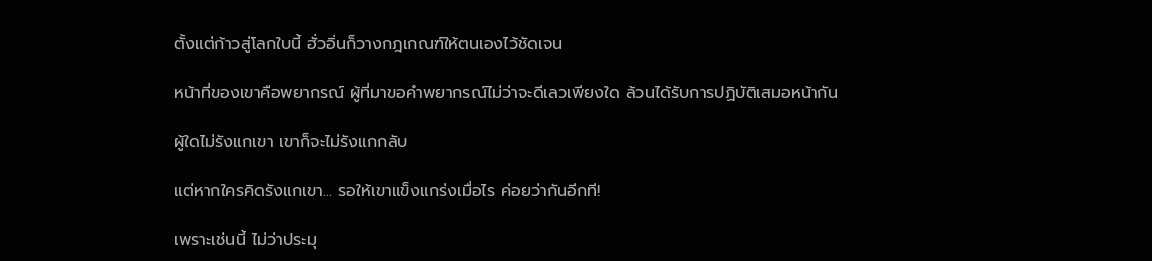ตั้งแต่ก้าวสู่โลกใบนี้ ฮั่วอิ่นก็วางกฎเกณฑ์ให้ตนเองไว้ชัดเจน

หน้าที่ของเขาคือพยากรณ์ ผู้ที่มาขอคำพยากรณ์ไม่ว่าจะดีเลวเพียงใด ล้วนได้รับการปฏิบัติเสมอหน้ากัน

ผู้ใดไม่รังแกเขา เขาก็จะไม่รังแกกลับ

แต่หากใครคิดรังแกเขา... รอให้เขาแข็งแกร่งเมื่อไร ค่อยว่ากันอีกที!

เพราะเช่นนี้ ไม่ว่าประมุ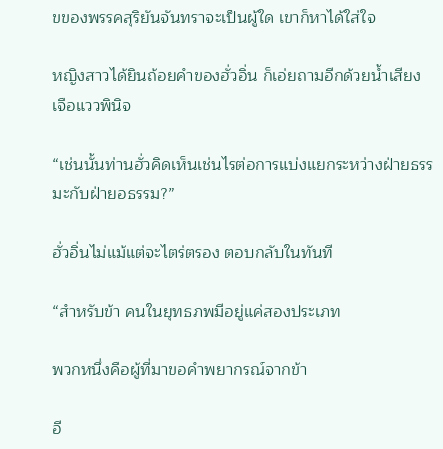ขของพรรคสุริยันจันทราจะเป็นผู้ใด เขาก็หาได้ใส่ใจ

หญิงสาวได้ยินถ้อยคำของฮั่วอิ่น ก็เอ่ยถามอีกด้วยน้ำเสียงเจือแววพินิจ

“เช่นนั้นท่านฮั่วคิดเห็นเช่นไรต่อการแบ่งแยกระหว่างฝ่ายธรรมะกับฝ่ายอธรรม?”

ฮั่วอิ่นไม่แม้แต่จะไตร่ตรอง ตอบกลับในทันที

“สำหรับข้า คนในยุทธภพมีอยู่แค่สองประเภท

พวกหนึ่งคือผู้ที่มาขอคำพยากรณ์จากข้า

อี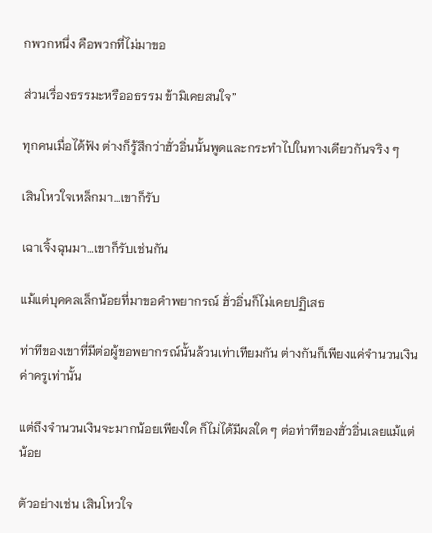กพวกหนึ่ง คือพวกที่ไม่มาขอ

ส่วนเรื่องธรรมะหรืออธรรม ข้ามิเคยสนใจ”

ทุกคนเมื่อได้ฟัง ต่างก็รู้สึกว่าฮั่วอิ่นนั้นพูดและกระทำไปในทางเดียวกันจริง ๆ

เสินโหวใจเหล็กมา…เขาก็รับ

เฉาเจิ้งฉุนมา…เขาก็รับเช่นกัน

แม้แต่บุคคลเล็กน้อยที่มาขอคำพยากรณ์ ฮั่วอิ่นก็ไม่เคยปฏิเสธ

ท่าทีของเขาที่มีต่อผู้ขอพยากรณ์นั้นล้วนเท่าเทียมกัน ต่างกันก็เพียงแค่จำนวนเงินค่าครูเท่านั้น

แต่ถึงจำนวนเงินจะมากน้อยเพียงใด ก็ไม่ได้มีผลใด ๆ ต่อท่าทีของฮั่วอิ่นเลยแม้แต่น้อย

ตัวอย่างเช่น เสินโหวใจ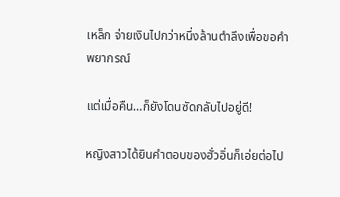เหล็ก จ่ายเงินไปกว่าหนึ่งล้านตำลึงเพื่อขอคำพยากรณ์

แต่เมื่อคืน…ก็ยังโดนซัดกลับไปอยู่ดี!

หญิงสาวได้ยินคำตอบของฮั่วอิ่นก็เอ่ยต่อไป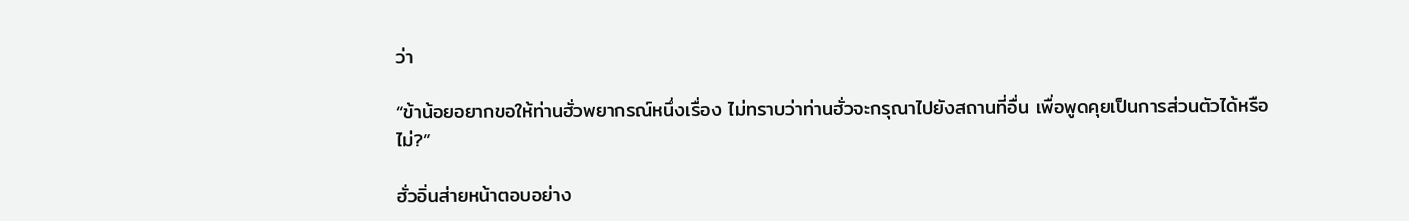ว่า

“ข้าน้อยอยากขอให้ท่านฮั่วพยากรณ์หนึ่งเรื่อง ไม่ทราบว่าท่านฮั่วจะกรุณาไปยังสถานที่อื่น เพื่อพูดคุยเป็นการส่วนตัวได้หรือไม่?”

ฮั่วอิ่นส่ายหน้าตอบอย่าง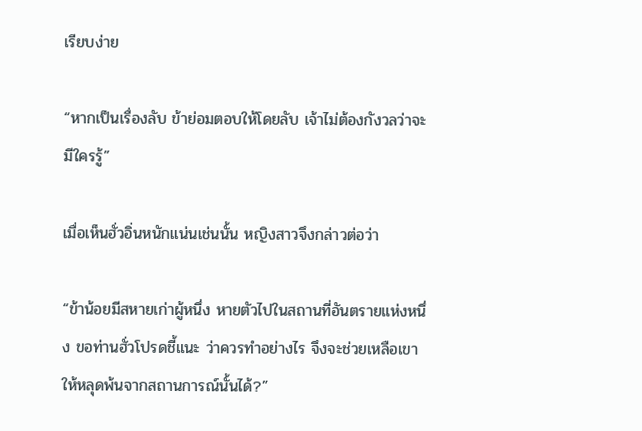เรียบง่าย

“หากเป็นเรื่องลับ ข้าย่อมตอบให้โดยลับ เจ้าไม่ต้องกังวลว่าจะมีใครรู้”

เมื่อเห็นฮั่วอิ่นหนักแน่นเช่นนั้น หญิงสาวจึงกล่าวต่อว่า

“ข้าน้อยมีสหายเก่าผู้หนึ่ง หายตัวไปในสถานที่อันตรายแห่งหนึ่ง ขอท่านฮั่วโปรดชี้แนะ ว่าควรทำอย่างไร จึงจะช่วยเหลือเขาให้หลุดพ้นจากสถานการณ์นั้นได้?”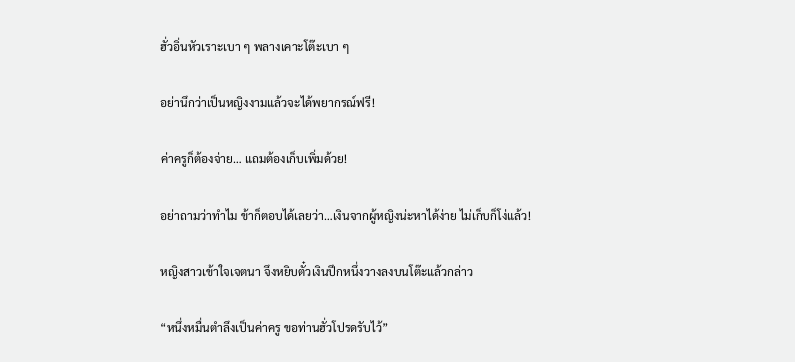ฮั่วอิ่นหัวเราะเบา ๆ พลางเคาะโต๊ะเบา ๆ

อย่านึกว่าเป็นหญิงงามแล้วจะได้พยากรณ์ฟรี!

ค่าครูก็ต้องจ่าย… แถมต้องเก็บเพิ่มด้วย!

อย่าถามว่าทำไม ข้าก็ตอบได้เลยว่า…เงินจากผู้หญิงน่ะหาได้ง่าย ไม่เก็บก็โง่แล้ว!

หญิงสาวเข้าใจเจตนา จึงหยิบตั๋วเงินปึกหนึ่งวางลงบนโต๊ะแล้วกล่าว

“หนึ่งหมื่นตำลึงเป็นค่าครู ขอท่านฮั่วโปรดรับไว้”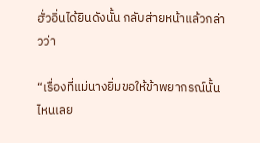ฮั่วอิ่นได้ยินดังนั้น กลับส่ายหน้าแล้วกล่าวว่า

“เรื่องที่แม่นางยิ่มขอให้ข้าพยากรณ์นั้น ไหนเลย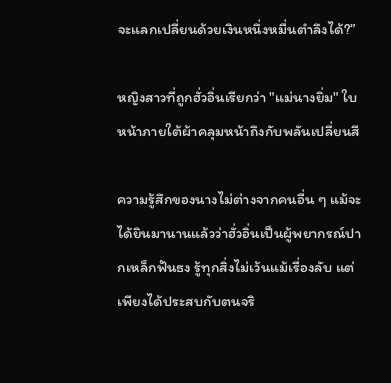จะแลกเปลี่ยนด้วยเงินหนึ่งหมื่นตำลึงได้?”

หญิงสาวที่ถูกฮั่วอิ่นเรียกว่า "แม่นางยิ่ม" ใบหน้าภายใต้ผ้าคลุมหน้าถึงกับพลันเปลี่ยนสี

ความรู้สึกของนางไม่ต่างจากคนอื่น ๆ แม้จะได้ยินมานานแล้วว่าฮั่วอิ่นเป็นผู้พยากรณ์ปากเหล็กฟันธง รู้ทุกสิ่งไม่เว้นแม้เรื่องลับ แต่เพียงได้ประสบกับตนจริ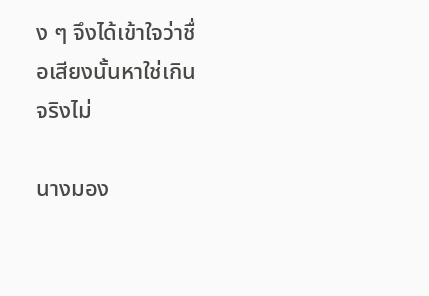ง ๆ จึงได้เข้าใจว่าชื่อเสียงนั้นหาใช่เกินจริงไม่

นางมอง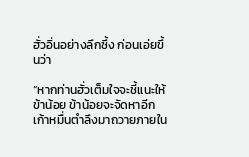ฮั่วอิ่นอย่างลึกซึ้ง ก่อนเอ่ยขึ้นว่า

“หากท่านฮั่วเต็มใจจะชี้แนะให้ข้าน้อย ข้าน้อยจะจัดหาอีกเก้าหมื่นตำลึงมาถวายภายใน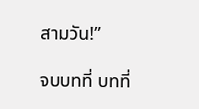สามวัน!”

จบบทที่ บทที่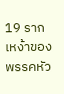19 รากเหง้าของพรรคหัว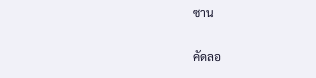ซาน

คัดลอ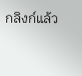กลิงก์แล้ว